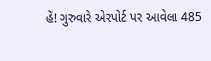હેં! ગુરુવારે એરપોર્ટ પર આવેલા 485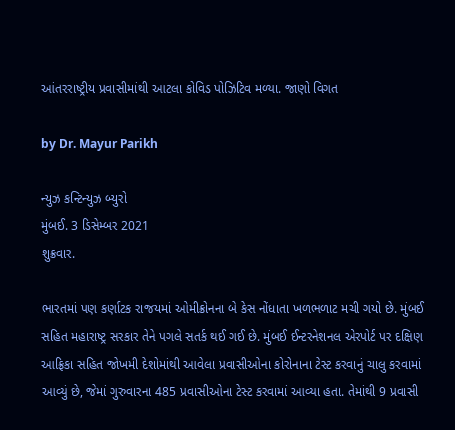આંતરરાષ્ટ્રીય પ્રવાસીમાંથી આટલા કોવિડ પોઝિટિવ મળ્યા. જાણો વિગત

by Dr. Mayur Parikh

ન્યુઝ કન્ટિન્યુઝ બ્યુરો
મુંબઈ. 3 ડિસેમ્બર 2021
શુક્રવાર.

ભારતમાં પણ કર્ણાટક રાજયમાં ઓમીક્રોનના બે કેસ નોંધાતા ખળભળાટ મચી ગયો છે. મુંબઈ સહિત મહારાષ્ટ્ર સરકાર તેને પગલે સતર્ક થઈ ગઈ છે. મુંબઈ ઈન્ટરનેશનલ એરપોર્ટ પર દક્ષિણ આફ્રિકા સહિત જોખમી દેશોમાંથી આવેલા પ્રવાસીઓના કોરોનાના ટેસ્ટ કરવાનું ચાલુ કરવામાં આવ્યું છે, જેમાં ગુરુવારના 485 પ્રવાસીઓના ટેસ્ટ કરવામાં આવ્યા હતા. તેમાંથી 9 પ્રવાસી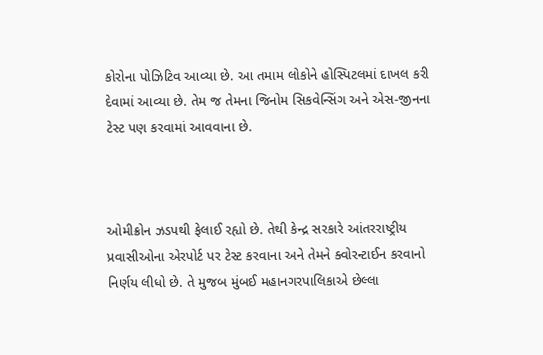કોરોના પોઝિટિવ આવ્યા છે. આ તમામ લોકોને હોસ્પિટલમાં દાખલ કરી દેવામાં આવ્યા છે. તેમ જ તેમના જિનોમ સિકવેન્સિંગ અને એસ-જીનના ટેસ્ટ પણ કરવામાં આવવાના છે.



ઓમીક્રોન ઝડપથી ફેલાઈ રહ્યો છે. તેથી કેન્દ્ર સરકારે આંતરરાષ્ટ્રીય પ્રવાસીઓના એરપોર્ટ પર ટેસ્ટ કરવાના અને તેમને ક્વોરન્ટાઈન કરવાનો નિર્ણય લીધો છે. તે મુજબ મુંબઈ મહાનગરપાલિકાએ છેલ્લા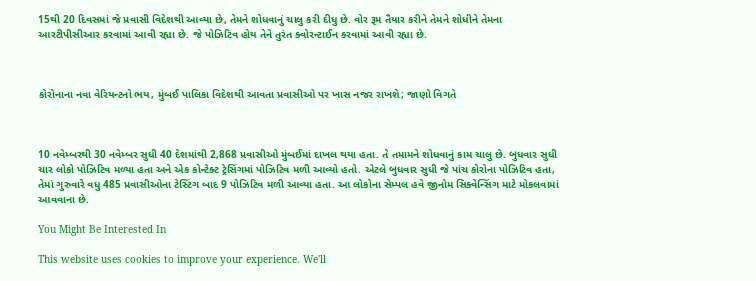15થી 20 દિવસમાં જે પ્રવાસી વિદેશથી આવ્યા છે, તેમને શોધવાનું ચાલુ કરી દીધુ છે. વોર રૂમ તૈયાર કરીને તેમને શોધીને તેમના આરટીપીસીઆર કરવામાં આવી રહ્યા છે. જે પોઝિટિવ હોય તેને તુરંત ક્વોરન્ટાઈન કરવામાં આવી રહ્યા છે.



કોરોનાના નવા વેરિયન્ટનો ભય, મુંબઈ પાલિકા વિદેશથી આવતા પ્રવાસીઓ પર ખાસ નજર રાખશે; જાણો વિગતે



10 નવેમ્બરથી 30 નવેમ્બર સુધી 40 દેશમાંથી 2,868 પ્રવાસીઓ મુંબઈમાં દાખલ થયા હતા. તે તમામને શોધવાનું કામ ચાલુ છે. બુધવાર સુધી ચાર લોકો પોઝિટિવ મળ્યા હતા અને એક કોન્ટેક્ટ ટ્રેસિંગમાં પોઝિટિવ મળી આવ્યો હતો. એટલે બુધવાર સુધી જે પાંચ કોરોના પોઝિટિવ હતા, તેમાં ગુરુવારે વધુ 485 પ્રવાસીઓના ટેસ્ટિંગ બાદ 9 પોઝિટિવ મળી આવ્યા હતા. આ લોકોના સેમ્પલ હવે જીનોમ સિક્વેન્સિંગ માટે મોકલવામાં આવવાના છે.

You Might Be Interested In

This website uses cookies to improve your experience. We'll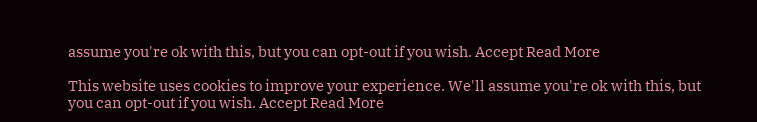assume you're ok with this, but you can opt-out if you wish. Accept Read More

This website uses cookies to improve your experience. We'll assume you're ok with this, but you can opt-out if you wish. Accept Read More